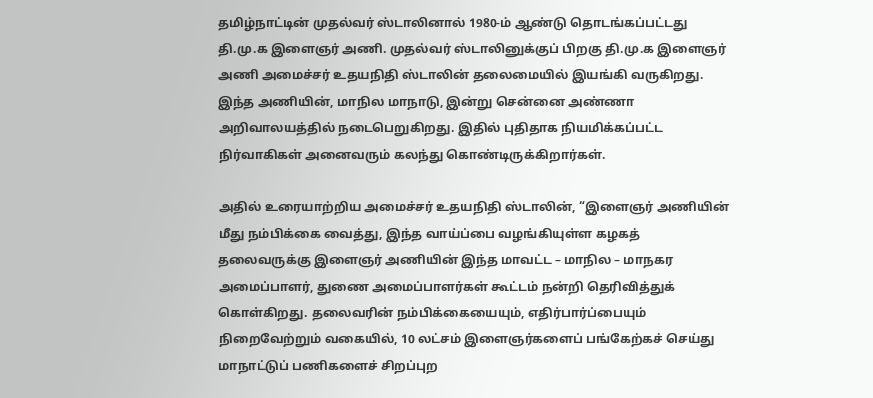தமிழ்நாட்டின் முதல்வர் ஸ்டாலினால் 1980-ம் ஆண்டு தொடங்கப்பட்டது தி.மு.க இளைஞர் அணி. முதல்வர் ஸ்டாலினுக்குப் பிறகு தி.மு.க இளைஞர் அணி அமைச்சர் உதயநிதி ஸ்டாலின் தலைமையில் இயங்கி வருகிறது. இந்த அணியின், மாநில மாநாடு, இன்று சென்னை அண்ணா அறிவாலயத்தில் நடைபெறுகிறது. இதில் புதிதாக நியமிக்கப்பட்ட நிர்வாகிகள் அனைவரும் கலந்து கொண்டிருக்கிறார்கள்.

அதில் உரையாற்றிய அமைச்சர் உதயநிதி ஸ்டாலின், “இளைஞர் அணியின் மீது நம்பிக்கை வைத்து, இந்த வாய்ப்பை வழங்கியுள்ள கழகத் தலைவருக்கு இளைஞர் அணியின் இந்த மாவட்ட – மாநில – மாநகர அமைப்பாளர், துணை அமைப்பாளர்கள் கூட்டம் நன்றி தெரிவித்துக் கொள்கிறது. தலைவரின் நம்பிக்கையையும், எதிர்பார்ப்பையும் நிறைவேற்றும் வகையில், 10 லட்சம் இளைஞர்களைப் பங்கேற்கச் செய்து மாநாட்டுப் பணிகளைச் சிறப்புற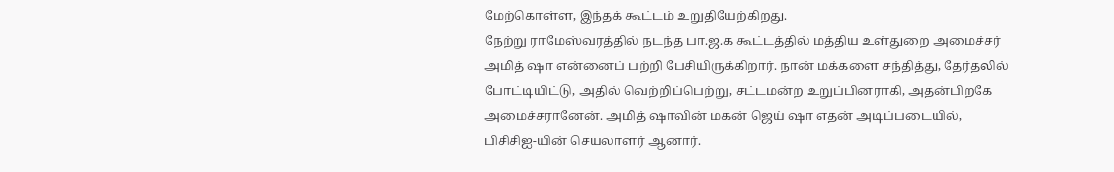மேற்கொள்ள, இந்தக் கூட்டம் உறுதியேற்கிறது.
நேற்று ராமேஸ்வரத்தில் நடந்த பா.ஜ.க கூட்டத்தில் மத்திய உள்துறை அமைச்சர் அமித் ஷா என்னைப் பற்றி பேசியிருக்கிறார். நான் மக்களை சந்தித்து, தேர்தலில் போட்டியிட்டு, அதில் வெற்றிப்பெற்று, சட்டமன்ற உறுப்பினராகி, அதன்பிறகே அமைச்சரானேன். அமித் ஷாவின் மகன் ஜெய் ஷா எதன் அடிப்படையில், பிசிசிஐ-யின் செயலாளர் ஆனார்.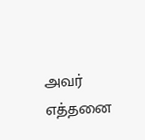அவர் எத்தனை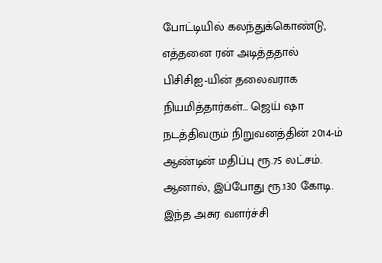போட்டியில் கலந்துக்கொண்டு, எத்தனை ரன் அடித்ததால் பிசிசிஐ-யின் தலைவராக நியமித்தார்கள்… ஜெய் ஷா நடத்திவரும் நிறுவனத்தின் 2014-ம் ஆண்டின் மதிப்பு ரூ.75 லட்சம். ஆனால், இப்போது ரூ.130 கோடி. இந்த அசுர வளர்ச்சி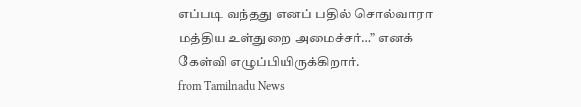எப்படி வந்தது எனப் பதில் சொல்வாரா மத்திய உள்துறை அமைச்சர்…” எனக் கேள்வி எழுப்பியிருக்கிறார்.
from Tamilnadu News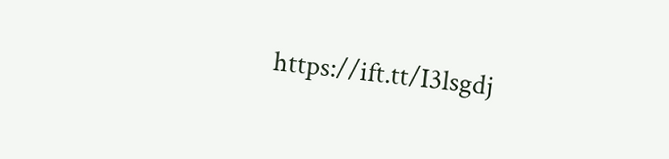https://ift.tt/I3lsgdj